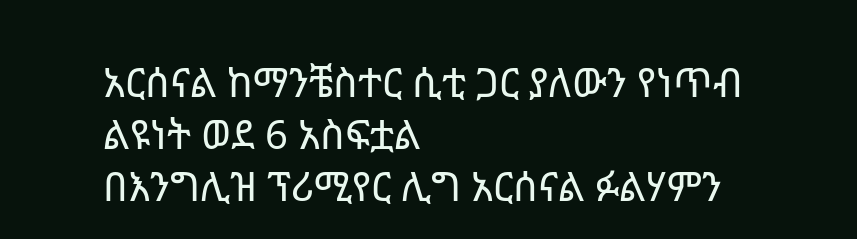አርሰናል ከማንቼስተር ሲቲ ጋር ያለውን የነጥብ ልዩነት ወደ 6 አስፍቷል
በእንግሊዝ ፕሪሚየር ሊግ አርሰናል ፉልሃምን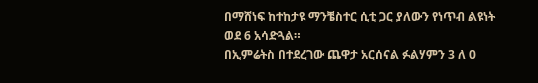በማሸነፍ ከተከታዩ ማንቼስተር ሲቲ ጋር ያለውን የነጥብ ልዩነት ወደ 6 አሳድጓል።
በኢምሬትስ በተደረገው ጨዋታ አርሰናል ፉልሃምን 3 ለ 0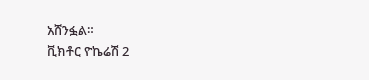አሸንፏል።
ቪክቶር ዮኬሬሽ 2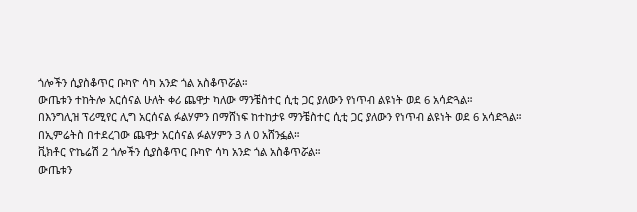ጎሎችን ሲያስቆጥር ቡካዮ ሳካ አንድ ጎል አስቆጥሯል።
ውጤቱን ተከትሎ አርሰናል ሁለት ቀሪ ጨዋታ ካለው ማንቼስተር ሲቲ ጋር ያለውን የነጥብ ልዩነት ወደ 6 አሳድጓል።
በእንግሊዝ ፕሪሚየር ሊግ አርሰናል ፉልሃምን በማሸነፍ ከተከታዩ ማንቼስተር ሲቲ ጋር ያለውን የነጥብ ልዩነት ወደ 6 አሳድጓል።
በኢምሬትስ በተደረገው ጨዋታ አርሰናል ፉልሃምን 3 ለ 0 አሸንፏል።
ቪክቶር ዮኬሬሽ 2 ጎሎችን ሲያስቆጥር ቡካዮ ሳካ አንድ ጎል አስቆጥሯል።
ውጤቱን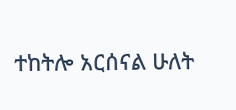ተከትሎ አርሰናል ሁለት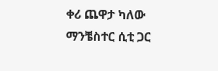ቀሪ ጨዋታ ካለው ማንቼስተር ሲቲ ጋር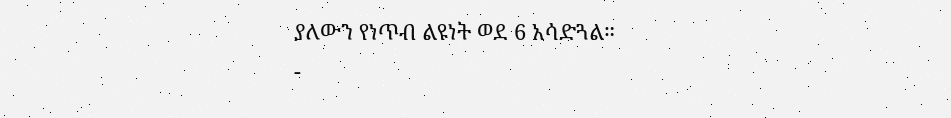ያለውን የነጥብ ልዩነት ወደ 6 አሳድጓል።
-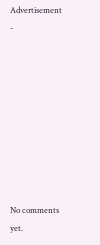Advertisement -









No comments yet.